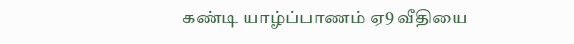கண்டி யாழ்ப்பாணம் ஏ9 வீதியை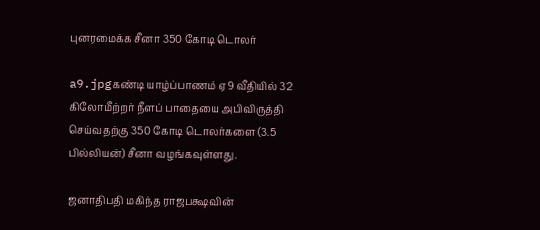புனரமைக்க சீனா 350 கோடி டொலர்

a9.jpgகண்டி யாழ்ப்பாணம் ஏ9 வீதியில் 32 கிலோமீற்றர் நீளப் பாதையை அபிவிருத்தி செய்வதற்கு 350 கோடி டொலர்களை (3.5 பில்லியன்) சீனா வழங்கவுள்ளது.

ஜனாதிபதி மகிந்த ராஜபக்ஷவின்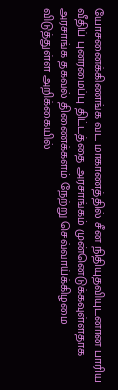யோசனைக்கிணங்க வட மாகாணத்தில் சீன நிதியுதவியுடனான பாரிய வீதிப் புனரமைப்பு திட்டத்தை அரசாங்கம் முன்னெடுக்கவுள்ளதாக அரசாங்க தகவல் திணைக்களம் நேற்று செவ்வாய்க்கிழமை விடுத்துள்ள அறிக்கையில்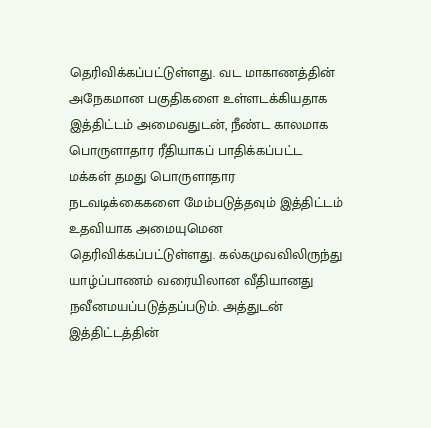தெரிவிக்கப்பட்டுள்ளது. வட மாகாணத்தின் அநேகமான பகுதிகளை உள்ளடக்கியதாக இத்திட்டம் அமைவதுடன், நீண்ட காலமாக பொருளாதார ரீதியாகப் பாதிக்கப்பட்ட மக்கள் தமது பொருளாதார நடவடிக்கைகளை மேம்படுத்தவும் இத்திட்டம் உதவியாக அமையுமென தெரிவிக்கப்பட்டுள்ளது. கல்கமுவவிலிருந்து யாழ்ப்பாணம் வரையிலான வீதியானது நவீனமயப்படுத்தப்படும். அத்துடன் இத்திட்டத்தின்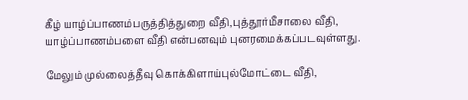கீழ் யாழ்ப்பாணம்பருத்தித்துறை வீதி,புத்தூர்மீசாலை வீதி, யாழ்ப்பாணம்பளை வீதி என்பனவும் புனரமைக்கப்படவுள்ளது.

மேலும் முல்லைத்தீவு கொக்கிளாய்புல்மோட்டை வீதி,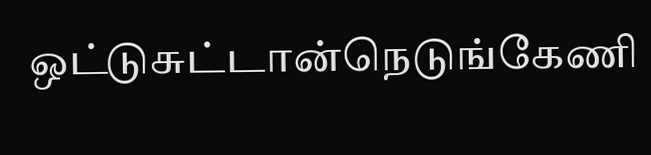ஒட்டுசுட்டான்நெடுங்கேணி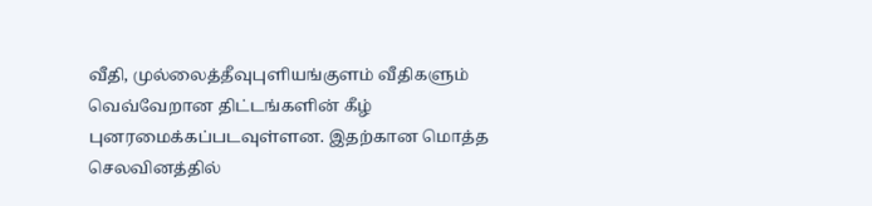வீதி, முல்லைத்தீவுபுளியங்குளம் வீதிகளும் வெவ்வேறான திட்டங்களின் கீழ் புனரமைக்கப்படவுள்ளன. இதற்கான மொத்த செலவினத்தில்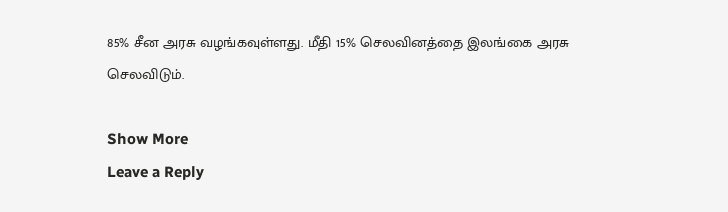85% சீன அரசு வழங்கவுள்ளது. மீதி 15% செலவினத்தை இலங்கை அரசு செலவிடும்.

Show More
Leave a Reply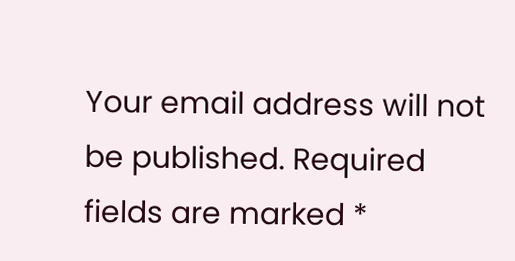Your email address will not be published. Required fields are marked *